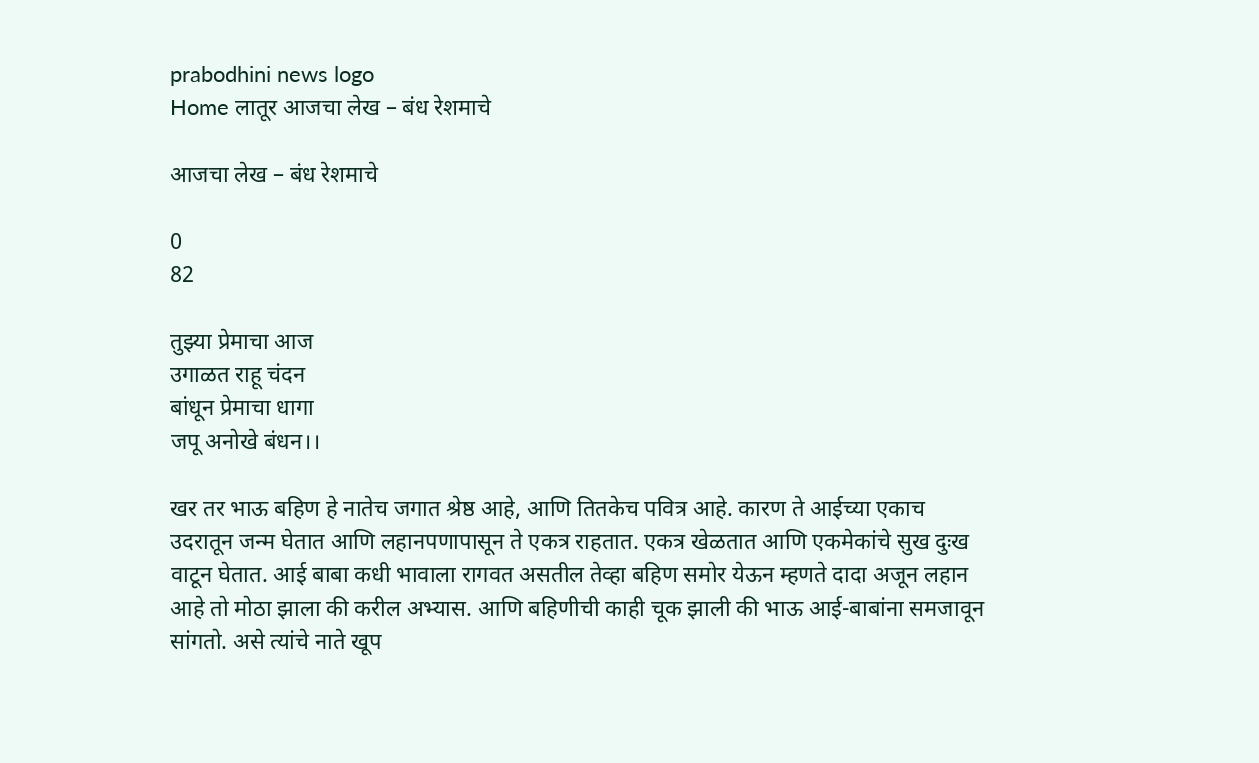prabodhini news logo
Home लातूर आजचा लेख – बंध रेशमाचे

आजचा लेख – बंध रेशमाचे

0
82

तुझ्या प्रेमाचा आज
उगाळत राहू चंदन
बांधून प्रेमाचा धागा
जपू अनोखे बंधन।।

खर तर भाऊ बहिण हे नातेच जगात श्रेष्ठ आहे, आणि तितकेच पवित्र आहे. कारण ते आईच्या एकाच उदरातून जन्म घेतात आणि लहानपणापासून ते एकत्र राहतात. एकत्र खेळतात आणि एकमेकांचे सुख दुःख वाटून घेतात. आई बाबा कधी भावाला रागवत असतील तेव्हा बहिण समोर येऊन म्हणते दादा अजून लहान आहे तो मोठा झाला की करील अभ्यास. आणि बहिणीची काही चूक झाली की भाऊ आई-बाबांना समजावून सांगतो. असे त्यांचे नाते खूप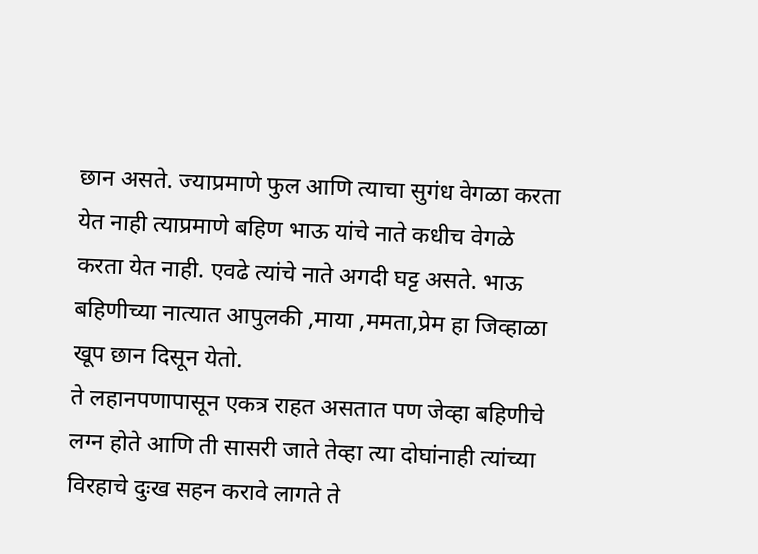छान असते. ज्याप्रमाणे फुल आणि त्याचा सुगंध वेगळा करता येत नाही त्याप्रमाणे बहिण भाऊ यांचे नाते कधीच वेगळे करता येत नाही. एवढे त्यांचे नाते अगदी घट्ट असते. भाऊ बहिणीच्या नात्यात आपुलकी ,माया ,ममता,प्रेम हा जिव्हाळा खूप छान दिसून येतो.
ते लहानपणापासून एकत्र राहत असतात पण जेव्हा बहिणीचे लग्न होते आणि ती सासरी जाते तेव्हा त्या दोघांनाही त्यांच्या विरहाचे दुःख सहन करावे लागते ते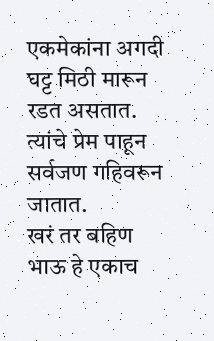एकमेकांना अगदी घट्ट मिठी मारून रडत असतात. त्यांचे प्रेम पाहून सर्वजण गहिवरून जातात.
खरं तर बहिण भाऊ हे एकाच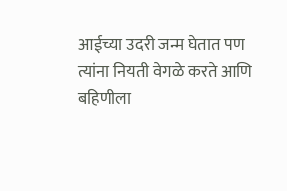आईच्या उदरी जन्म घेतात पण त्यांना नियती वेगळे करते आणि बहिणीला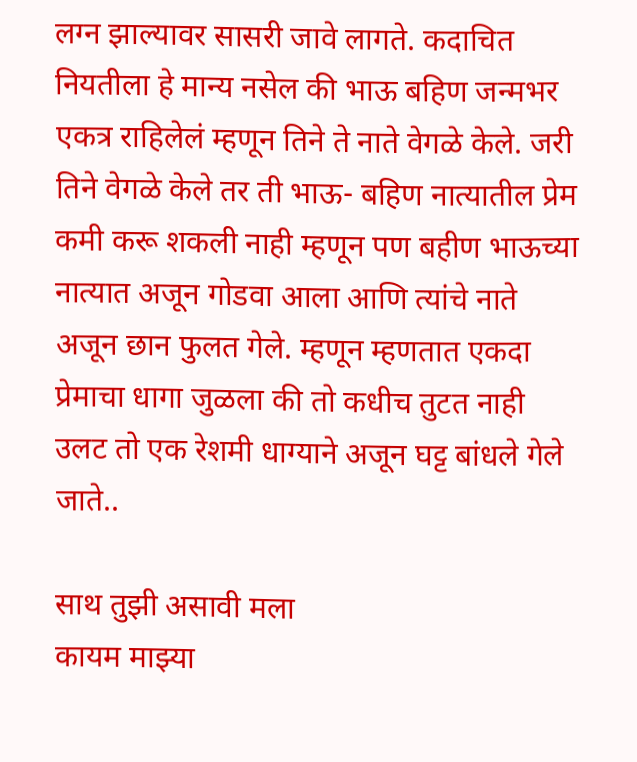लग्न झाल्यावर सासरी जावे लागते. कदाचित नियतीला हे मान्य नसेल की भाऊ बहिण जन्मभर एकत्र राहिलेलं म्हणून तिने ते नाते वेगळे केले. जरी तिने वेगळे केले तर ती भाऊ- बहिण नात्यातील प्रेम कमी करू शकली नाही म्हणून पण बहीण भाऊच्या नात्यात अजून गोडवा आला आणि त्यांचे नाते अजून छान फुलत गेले. म्हणून म्हणतात एकदा प्रेमाचा धागा जुळला की तो कधीच तुटत नाही उलट तो एक रेशमी धाग्याने अजून घट्ट बांधले गेले जाते..

साथ तुझी असावी मला
कायम माझ्या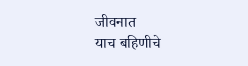जीवनात
याच बहिणीचे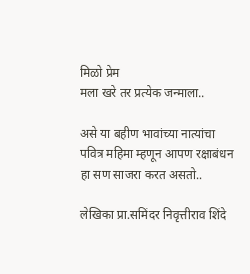मिळो प्रेम
मला खरे तर प्रत्येक जन्माला..

असे या बहीण भावांच्या नात्यांचा पवित्र महिमा म्हणून आपण रक्षाबंधन हा सण साजरा करत असतो..

लेखिका प्रा.समिंदर निवृत्तीराव शिंदे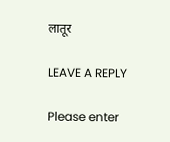लातूर

LEAVE A REPLY

Please enter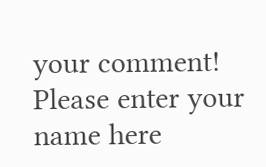your comment!
Please enter your name here